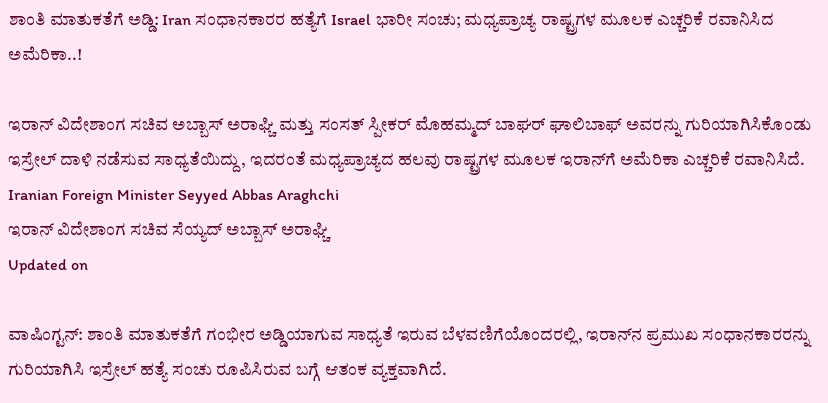ಶಾಂತಿ ಮಾತುಕತೆಗೆ ಅಡ್ಡಿ: Iran ಸಂಧಾನಕಾರರ ಹತ್ಯೆಗೆ Israel ಭಾರೀ ಸಂಚು; ಮಧ್ಯಪ್ರಾಚ್ಯ ರಾಷ್ಟ್ರಗಳ ಮೂಲಕ ಎಚ್ಚರಿಕೆ ರವಾನಿಸಿದ ಅಮೆರಿಕಾ..!

ಇರಾನ್ ವಿದೇಶಾಂಗ ಸಚಿವ ಅಬ್ಬಾಸ್ ಅರಾಘ್ಚಿ ಮತ್ತು ಸಂಸತ್ ಸ್ಪೀಕರ್ ಮೊಹಮ್ಮದ್ ಬಾಘರ್ ಘಾಲಿಬಾಫ್ ಅವರನ್ನು ಗುರಿಯಾಗಿಸಿಕೊಂಡು ಇಸ್ರೇಲ್ ದಾಳಿ ನಡೆಸುವ ಸಾಧ್ಯತೆಯಿದ್ದು, ಇದರಂತೆ ಮಧ್ಯಪ್ರಾಚ್ಯದ ಹಲವು ರಾಷ್ಟ್ರಗಳ ಮೂಲಕ ಇರಾನ್‌ಗೆ ಅಮೆರಿಕಾ ಎಚ್ಚರಿಕೆ ರವಾನಿಸಿದೆ.
Iranian Foreign Minister Seyyed Abbas Araghchi
ಇರಾನ್ ವಿದೇಶಾಂಗ ಸಚಿವ ಸೆಯ್ಯದ್ ಅಬ್ಬಾಸ್ ಅರಾಘ್ಚಿ
Updated on

ವಾಷಿಂಗ್ಟನ್: ಶಾಂತಿ ಮಾತುಕತೆಗೆ ಗಂಭೀರ ಅಡ್ಡಿಯಾಗುವ ಸಾಧ್ಯತೆ ಇರುವ ಬೆಳವಣಿಗೆಯೊಂದರಲ್ಲಿ, ಇರಾನ್‌ನ ಪ್ರಮುಖ ಸಂಧಾನಕಾರರನ್ನು ಗುರಿಯಾಗಿಸಿ ಇಸ್ರೇಲ್ ಹತ್ಯೆ ಸಂಚು ರೂಪಿಸಿರುವ ಬಗ್ಗೆ ಆತಂಕ ವ್ಯಕ್ತವಾಗಿದೆ.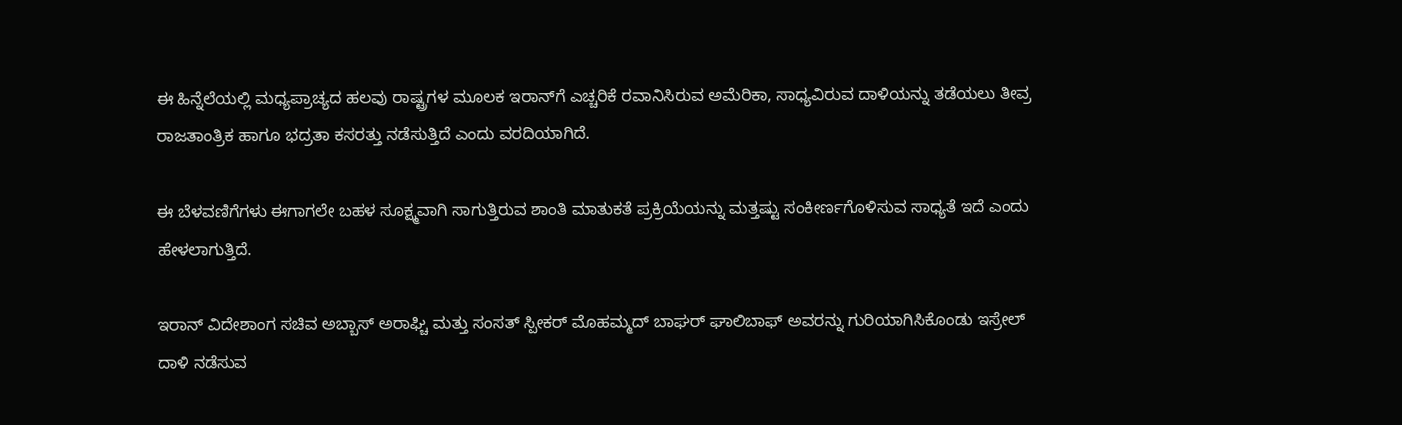ಈ ಹಿನ್ನೆಲೆಯಲ್ಲಿ ಮಧ್ಯಪ್ರಾಚ್ಯದ ಹಲವು ರಾಷ್ಟ್ರಗಳ ಮೂಲಕ ಇರಾನ್‌ಗೆ ಎಚ್ಚರಿಕೆ ರವಾನಿಸಿರುವ ಅಮೆರಿಕಾ, ಸಾಧ್ಯವಿರುವ ದಾಳಿಯನ್ನು ತಡೆಯಲು ತೀವ್ರ ರಾಜತಾಂತ್ರಿಕ ಹಾಗೂ ಭದ್ರತಾ ಕಸರತ್ತು ನಡೆಸುತ್ತಿದೆ ಎಂದು ವರದಿಯಾಗಿದೆ.

ಈ ಬೆಳವಣಿಗೆಗಳು ಈಗಾಗಲೇ ಬಹಳ ಸೂಕ್ಷ್ಮವಾಗಿ ಸಾಗುತ್ತಿರುವ ಶಾಂತಿ ಮಾತುಕತೆ ಪ್ರಕ್ರಿಯೆಯನ್ನು ಮತ್ತಷ್ಟು ಸಂಕೀರ್ಣಗೊಳಿಸುವ ಸಾಧ್ಯತೆ ಇದೆ ಎಂದು ಹೇಳಲಾಗುತ್ತಿದೆ.

ಇರಾನ್ ವಿದೇಶಾಂಗ ಸಚಿವ ಅಬ್ಬಾಸ್ ಅರಾಘ್ಚಿ ಮತ್ತು ಸಂಸತ್ ಸ್ಪೀಕರ್ ಮೊಹಮ್ಮದ್ ಬಾಘರ್ ಘಾಲಿಬಾಫ್ ಅವರನ್ನು ಗುರಿಯಾಗಿಸಿಕೊಂಡು ಇಸ್ರೇಲ್ ದಾಳಿ ನಡೆಸುವ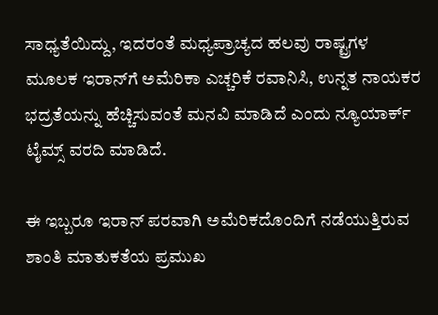ಸಾಧ್ಯತೆಯಿದ್ದು, ಇದರಂತೆ ಮಧ್ಯಪ್ರಾಚ್ಯದ ಹಲವು ರಾಷ್ಟ್ರಗಳ ಮೂಲಕ ಇರಾನ್‌ಗೆ ಅಮೆರಿಕಾ ಎಚ್ಚರಿಕೆ ರವಾನಿಸಿ, ಉನ್ನತ ನಾಯಕರ ಭದ್ರತೆಯನ್ನು ಹೆಚ್ಚಿಸುವಂತೆ ಮನವಿ ಮಾಡಿದೆ ಎಂದು ನ್ಯೂಯಾರ್ಕ್ ಟೈಮ್ಸ್ ವರದಿ ಮಾಡಿದೆ.

ಈ ಇಬ್ಬರೂ ಇರಾನ್ ಪರವಾಗಿ ಅಮೆರಿಕದೊಂದಿಗೆ ನಡೆಯುತ್ತಿರುವ ಶಾಂತಿ ಮಾತುಕತೆಯ ಪ್ರಮುಖ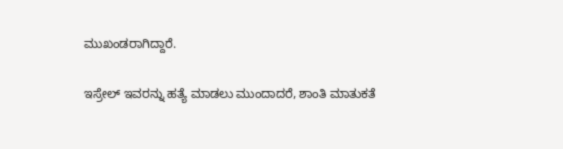ಮುಖಂಡರಾಗಿದ್ದಾರೆ.

ಇಸ್ರೇಲ್ ಇವರನ್ನು ಹತ್ಯೆ ಮಾಡಲು ಮುಂದಾದರೆ, ಶಾಂತಿ ಮಾತುಕತೆ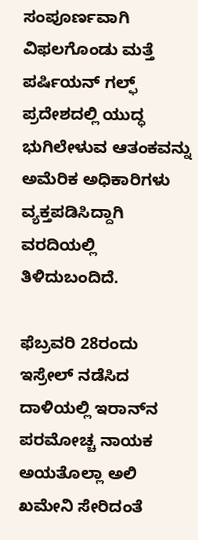ಸಂಪೂರ್ಣವಾಗಿ ವಿಫಲಗೊಂಡು ಮತ್ತೆ ಪರ್ಷಿಯನ್ ಗಲ್ಫ್ ಪ್ರದೇಶದಲ್ಲಿ ಯುದ್ಧ ಭುಗಿಲೇಳುವ ಆತಂಕವನ್ನು ಅಮೆರಿಕ ಅಧಿಕಾರಿಗಳು ವ್ಯಕ್ತಪಡಿಸಿದ್ದಾಗಿ ವರದಿಯಲ್ಲಿ ತಿಳಿದುಬಂದಿದೆ.

ಫೆಬ್ರವರಿ 28ರಂದು ಇಸ್ರೇಲ್ ನಡೆಸಿದ ದಾಳಿಯಲ್ಲಿ ಇರಾನ್‌ನ ಪರಮೋಚ್ಚ ನಾಯಕ ಅಯತೊಲ್ಲಾ ಅಲಿ ಖಮೇನಿ ಸೇರಿದಂತೆ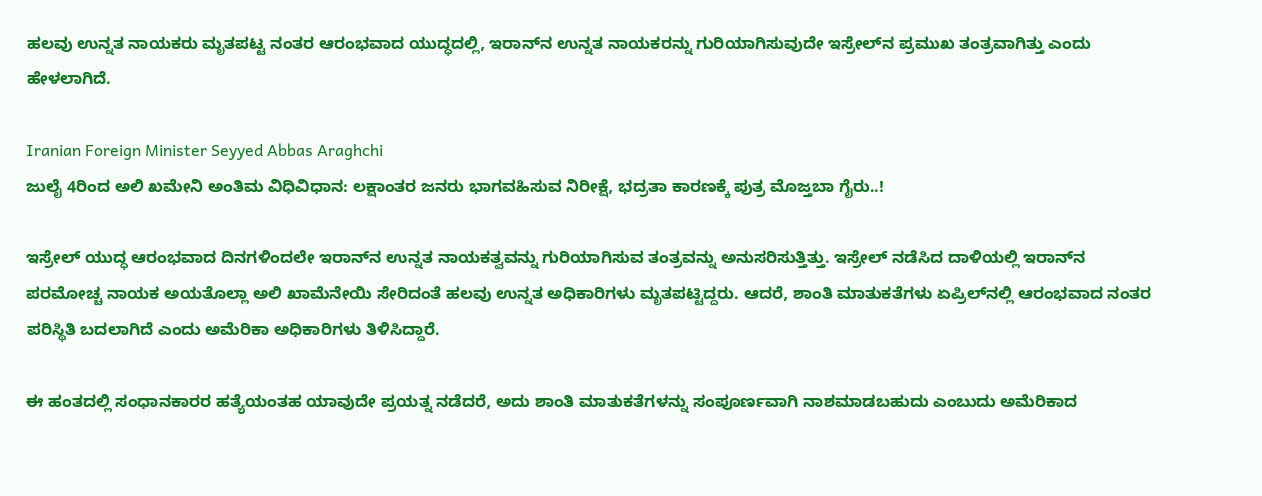ಹಲವು ಉನ್ನತ ನಾಯಕರು ಮೃತಪಟ್ಟ ನಂತರ ಆರಂಭವಾದ ಯುದ್ಧದಲ್ಲಿ, ಇರಾನ್‌ನ ಉನ್ನತ ನಾಯಕರನ್ನು ಗುರಿಯಾಗಿಸುವುದೇ ಇಸ್ರೇಲ್‌ನ ಪ್ರಮುಖ ತಂತ್ರವಾಗಿತ್ತು ಎಂದು ಹೇಳಲಾಗಿದೆ.

Iranian Foreign Minister Seyyed Abbas Araghchi
ಜುಲೈ 4ರಿಂದ ಅಲಿ ಖಮೇನಿ ಅಂತಿಮ ವಿಧಿವಿಧಾನ: ಲಕ್ಷಾಂತರ ಜನರು ಭಾಗವಹಿಸುವ ನಿರೀಕ್ಷೆ, ಭದ್ರತಾ ಕಾರಣಕ್ಕೆ ಪುತ್ರ ಮೊಜ್ತಬಾ ಗೈರು..!

ಇಸ್ರೇಲ್ ಯುದ್ಧ ಆರಂಭವಾದ ದಿನಗಳಿಂದಲೇ ಇರಾನ್‌ನ ಉನ್ನತ ನಾಯಕತ್ವವನ್ನು ಗುರಿಯಾಗಿಸುವ ತಂತ್ರವನ್ನು ಅನುಸರಿಸುತ್ತಿತ್ತು. ಇಸ್ರೇಲ್ ನಡೆಸಿದ ದಾಳಿಯಲ್ಲಿ ಇರಾನ್‌ನ ಪರಮೋಚ್ಚ ನಾಯಕ ಅಯತೊಲ್ಲಾ ಅಲಿ ಖಾಮೆನೇಯಿ ಸೇರಿದಂತೆ ಹಲವು ಉನ್ನತ ಅಧಿಕಾರಿಗಳು ಮೃತಪಟ್ಟಿದ್ದರು. ಆದರೆ, ಶಾಂತಿ ಮಾತುಕತೆಗಳು ಏಪ್ರಿಲ್‌ನಲ್ಲಿ ಆರಂಭವಾದ ನಂತರ ಪರಿಸ್ಥಿತಿ ಬದಲಾಗಿದೆ ಎಂದು ಅಮೆರಿಕಾ ಅಧಿಕಾರಿಗಳು ತಿಳಿಸಿದ್ದಾರೆ.

ಈ ಹಂತದಲ್ಲಿ ಸಂಧಾನಕಾರರ ಹತ್ಯೆಯಂತಹ ಯಾವುದೇ ಪ್ರಯತ್ನ ನಡೆದರೆ, ಅದು ಶಾಂತಿ ಮಾತುಕತೆಗಳನ್ನು ಸಂಪೂರ್ಣವಾಗಿ ನಾಶಮಾಡಬಹುದು ಎಂಬುದು ಅಮೆರಿಕಾದ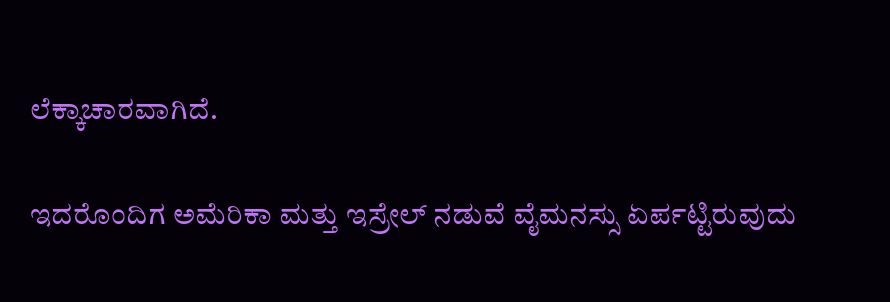ಲೆಕ್ಕಾಚಾರವಾಗಿದೆ.

ಇದರೊಂದಿಗ ಅಮೆರಿಕಾ ಮತ್ತು ಇಸ್ರೇಲ್ ನಡುವೆ ವೈಮನಸ್ಸು ಏರ್ಪಟ್ಟಿರುವುದು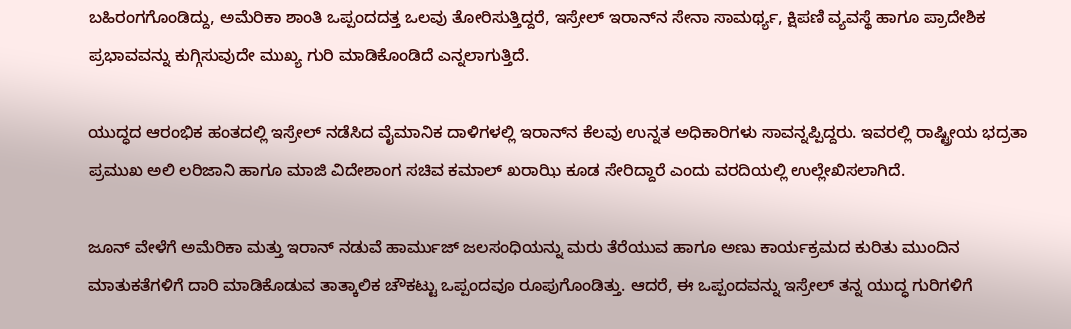ಬಹಿರಂಗಗೊಂಡಿದ್ದು, ಅಮೆರಿಕಾ ಶಾಂತಿ ಒಪ್ಪಂದದತ್ತ ಒಲವು ತೋರಿಸುತ್ತಿದ್ದರೆ, ಇಸ್ರೇಲ್ ಇರಾನ್‌ನ ಸೇನಾ ಸಾಮರ್ಥ್ಯ, ಕ್ಷಿಪಣಿ ವ್ಯವಸ್ಥೆ ಹಾಗೂ ಪ್ರಾದೇಶಿಕ ಪ್ರಭಾವವನ್ನು ಕುಗ್ಗಿಸುವುದೇ ಮುಖ್ಯ ಗುರಿ ಮಾಡಿಕೊಂಡಿದೆ ಎನ್ನಲಾಗುತ್ತಿದೆ.

ಯುದ್ಧದ ಆರಂಭಿಕ ಹಂತದಲ್ಲಿ ಇಸ್ರೇಲ್ ನಡೆಸಿದ ವೈಮಾನಿಕ ದಾಳಿಗಳಲ್ಲಿ ಇರಾನ್‌ನ ಕೆಲವು ಉನ್ನತ ಅಧಿಕಾರಿಗಳು ಸಾವನ್ನಪ್ಪಿದ್ದರು. ಇವರಲ್ಲಿ ರಾಷ್ಟ್ರೀಯ ಭದ್ರತಾ ಪ್ರಮುಖ ಅಲಿ ಲರಿಜಾನಿ ಹಾಗೂ ಮಾಜಿ ವಿದೇಶಾಂಗ ಸಚಿವ ಕಮಾಲ್ ಖರಾಝಿ ಕೂಡ ಸೇರಿದ್ದಾರೆ ಎಂದು ವರದಿಯಲ್ಲಿ ಉಲ್ಲೇಖಿಸಲಾಗಿದೆ.

ಜೂನ್ ವೇಳೆಗೆ ಅಮೆರಿಕಾ ಮತ್ತು ಇರಾನ್ ನಡುವೆ ಹಾರ್ಮುಜ್ ಜಲಸಂಧಿಯನ್ನು ಮರು ತೆರೆಯುವ ಹಾಗೂ ಅಣು ಕಾರ್ಯಕ್ರಮದ ಕುರಿತು ಮುಂದಿನ ಮಾತುಕತೆಗಳಿಗೆ ದಾರಿ ಮಾಡಿಕೊಡುವ ತಾತ್ಕಾಲಿಕ ಚೌಕಟ್ಟು ಒಪ್ಪಂದವೂ ರೂಪುಗೊಂಡಿತ್ತು. ಆದರೆ, ಈ ಒಪ್ಪಂದವನ್ನು ಇಸ್ರೇಲ್ ತನ್ನ ಯುದ್ಧ ಗುರಿಗಳಿಗೆ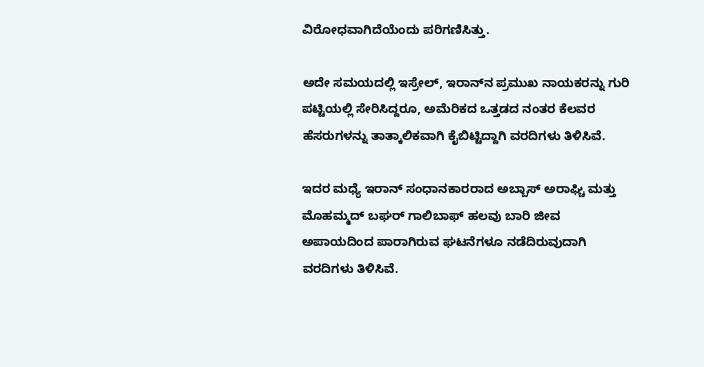ವಿರೋಧವಾಗಿದೆಯೆಂದು ಪರಿಗಣಿಸಿತ್ತು.

ಅದೇ ಸಮಯದಲ್ಲಿ ಇಸ್ರೇಲ್, ಇರಾನ್‌ನ ಪ್ರಮುಖ ನಾಯಕರನ್ನು ಗುರಿ ಪಟ್ಟಿಯಲ್ಲಿ ಸೇರಿಸಿದ್ದರೂ, ಅಮೆರಿಕದ ಒತ್ತಡದ ನಂತರ ಕೆಲವರ ಹೆಸರುಗಳನ್ನು ತಾತ್ಕಾಲಿಕವಾಗಿ ಕೈಬಿಟ್ಟಿದ್ದಾಗಿ ವರದಿಗಳು ತಿಳಿಸಿವೆ.

ಇದರ ಮಧ್ಯೆ ಇರಾನ್ ಸಂಧಾನಕಾರರಾದ ಅಬ್ಬಾಸ್ ಅರಾಘ್ಚಿ ಮತ್ತು ಮೊಹಮ್ಮದ್ ಬಘರ್ ಗಾಲಿಬಾಫ್ ಹಲವು ಬಾರಿ ಜೀವ ಅಪಾಯದಿಂದ ಪಾರಾಗಿರುವ ಘಟನೆಗಳೂ ನಡೆದಿರುವುದಾಗಿ ವರದಿಗಳು ತಿಳಿಸಿವೆ.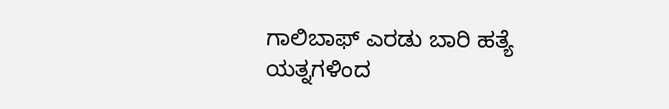ಗಾಲಿಬಾಫ್ ಎರಡು ಬಾರಿ ಹತ್ಯೆ ಯತ್ನಗಳಿಂದ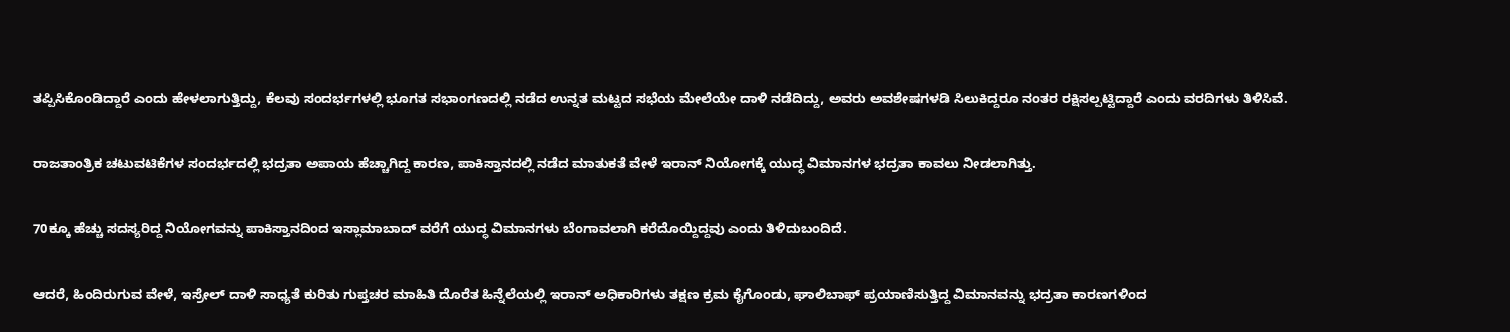ತಪ್ಪಿಸಿಕೊಂಡಿದ್ದಾರೆ ಎಂದು ಹೇಳಲಾಗುತ್ತಿದ್ದು, ಕೆಲವು ಸಂದರ್ಭಗಳಲ್ಲಿ ಭೂಗತ ಸಭಾಂಗಣದಲ್ಲಿ ನಡೆದ ಉನ್ನತ ಮಟ್ಟದ ಸಭೆಯ ಮೇಲೆಯೇ ದಾಳಿ ನಡೆದಿದ್ದು, ಅವರು ಅವಶೇಷಗಳಡಿ ಸಿಲುಕಿದ್ದರೂ ನಂತರ ರಕ್ಷಿಸಲ್ಪಟ್ಟಿದ್ದಾರೆ ಎಂದು ವರದಿಗಳು ತಿಳಿಸಿವೆ.

ರಾಜತಾಂತ್ರಿಕ ಚಟುವಟಿಕೆಗಳ ಸಂದರ್ಭದಲ್ಲಿ ಭದ್ರತಾ ಅಪಾಯ ಹೆಚ್ಚಾಗಿದ್ದ ಕಾರಣ, ಪಾಕಿಸ್ತಾನದಲ್ಲಿ ನಡೆದ ಮಾತುಕತೆ ವೇಳೆ ಇರಾನ್ ನಿಯೋಗಕ್ಕೆ ಯುದ್ಧ ವಿಮಾನಗಳ ಭದ್ರತಾ ಕಾವಲು ನೀಡಲಾಗಿತ್ತು.

70ಕ್ಕೂ ಹೆಚ್ಚು ಸದಸ್ಯರಿದ್ದ ನಿಯೋಗವನ್ನು ಪಾಕಿಸ್ತಾನದಿಂದ ಇಸ್ಲಾಮಾಬಾದ್ ವರೆಗೆ ಯುದ್ಧ ವಿಮಾನಗಳು ಬೆಂಗಾವಲಾಗಿ ಕರೆದೊಯ್ದಿದ್ದವು ಎಂದು ತಿಳಿದುಬಂದಿದೆ.

ಆದರೆ, ಹಿಂದಿರುಗುವ ವೇಳೆ, ಇಸ್ರೇಲ್ ದಾಳಿ ಸಾಧ್ಯತೆ ಕುರಿತು ಗುಪ್ತಚರ ಮಾಹಿತಿ ದೊರೆತ ಹಿನ್ನೆಲೆಯಲ್ಲಿ ಇರಾನ್ ಅಧಿಕಾರಿಗಳು ತಕ್ಷಣ ಕ್ರಮ ಕೈಗೊಂಡು, ಘಾಲಿಬಾಫ್ ಪ್ರಯಾಣಿಸುತ್ತಿದ್ದ ವಿಮಾನವನ್ನು ಭದ್ರತಾ ಕಾರಣಗಳಿಂದ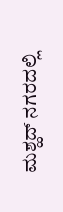ಮಶ್ಹದ್ ನಗರದಲ್ಲಿ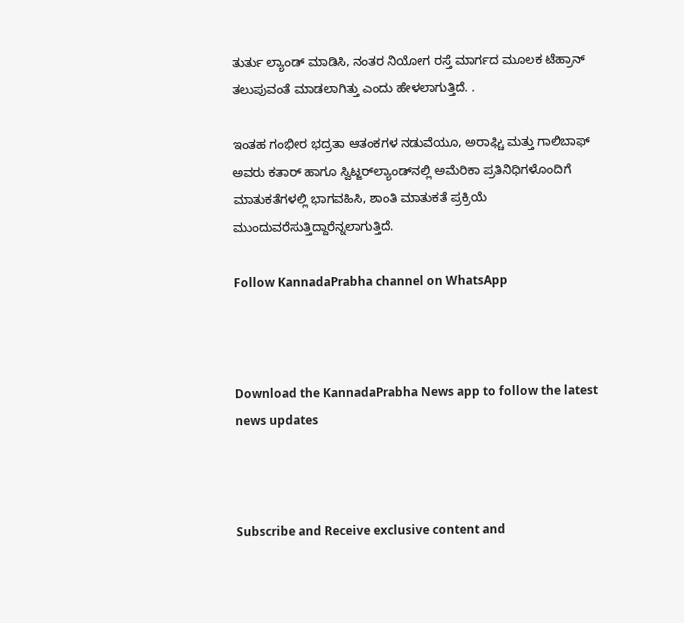ತುರ್ತು ಲ್ಯಾಂಡ್ ಮಾಡಿಸಿ, ನಂತರ ನಿಯೋಗ ರಸ್ತೆ ಮಾರ್ಗದ ಮೂಲಕ ಟೆಹ್ರಾನ್ ತಲುಪುವಂತೆ ಮಾಡಲಾಗಿತ್ತು ಎಂದು ಹೇಳಲಾಗುತ್ತಿದೆ. .

ಇಂತಹ ಗಂಭೀರ ಭದ್ರತಾ ಆತಂಕಗಳ ನಡುವೆಯೂ, ಅರಾಘ್ಚಿ ಮತ್ತು ಗಾಲಿಬಾಫ್ ಅವರು ಕತಾರ್ ಹಾಗೂ ಸ್ವಿಟ್ಜರ್‌ಲ್ಯಾಂಡ್‌ನಲ್ಲಿ ಅಮೆರಿಕಾ ಪ್ರತಿನಿಧಿಗಳೊಂದಿಗೆ ಮಾತುಕತೆಗಳಲ್ಲಿ ಭಾಗವಹಿಸಿ, ಶಾಂತಿ ಮಾತುಕತೆ ಪ್ರಕ್ರಿಯೆ ಮುಂದುವರೆಸುತ್ತಿದ್ದಾರೆನ್ನಲಾಗುತ್ತಿದೆ.

Follow KannadaPrabha channel on WhatsApp



Download the KannadaPrabha News app to follow the latest news updates



Subscribe and Receive exclusive content and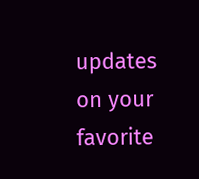updates on your favorite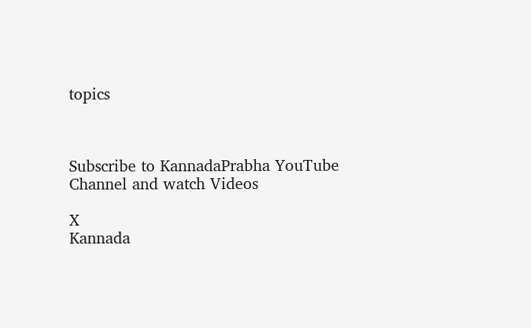topics



Subscribe to KannadaPrabha YouTube Channel and watch Videos

X
Kannada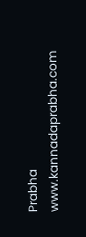Prabha
www.kannadaprabha.com